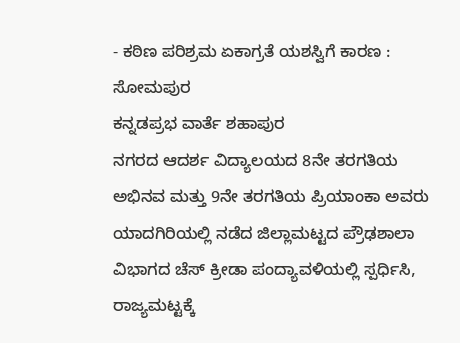- ಕಠಿಣ ಪರಿಶ್ರಮ ಏಕಾಗ್ರತೆ ಯಶಸ್ವಿಗೆ ಕಾರಣ : ಸೋಮಪುರ
ಕನ್ನಡಪ್ರಭ ವಾರ್ತೆ ಶಹಾಪುರ
ನಗರದ ಆದರ್ಶ ವಿದ್ಯಾಲಯದ 8ನೇ ತರಗತಿಯ ಅಭಿನವ ಮತ್ತು 9ನೇ ತರಗತಿಯ ಪ್ರಿಯಾಂಕಾ ಅವರು ಯಾದಗಿರಿಯಲ್ಲಿ ನಡೆದ ಜಿಲ್ಲಾಮಟ್ಟದ ಪ್ರೌಢಶಾಲಾ ವಿಭಾಗದ ಚೆಸ್ ಕ್ರೀಡಾ ಪಂದ್ಯಾವಳಿಯಲ್ಲಿ ಸ್ಪರ್ಧಿಸಿ, ರಾಜ್ಯಮಟ್ಟಕ್ಕೆ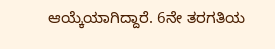ಆಯ್ಕೆಯಾಗಿದ್ದಾರೆ. 6ನೇ ತರಗತಿಯ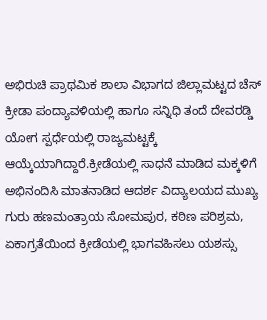ಅಭಿರುಚಿ ಪ್ರಾಥಮಿಕ ಶಾಲಾ ವಿಭಾಗದ ಜಿಲ್ಲಾಮಟ್ಟದ ಚೆಸ್ ಕ್ರೀಡಾ ಪಂದ್ಯಾವಳಿಯಲ್ಲಿ ಹಾಗೂ ಸನ್ನಿಧಿ ತಂದೆ ದೇವರಡ್ಡಿ ಯೋಗ ಸ್ಪರ್ಧೆಯಲ್ಲಿ ರಾಜ್ಯಮಟ್ಟಕ್ಕೆ ಆಯ್ಕೆಯಾಗಿದ್ದಾರೆ.ಕ್ರೀಡೆಯಲ್ಲಿ ಸಾಧನೆ ಮಾಡಿದ ಮಕ್ಕಳಿಗೆ ಅಭಿನಂದಿಸಿ ಮಾತನಾಡಿದ ಆದರ್ಶ ವಿದ್ಯಾಲಯದ ಮುಖ್ಯ ಗುರು ಹಣಮಂತ್ರಾಯ ಸೋಮಪುರ, ಕಠಿಣ ಪರಿಶ್ರಮ, ಏಕಾಗ್ರತೆಯಿಂದ ಕ್ರೀಡೆಯಲ್ಲಿ ಭಾಗವಹಿಸಲು ಯಶಸ್ಸು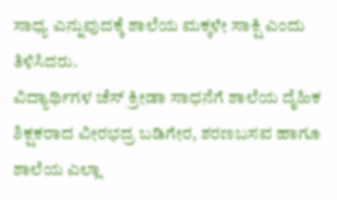ಸಾಧ್ಯ ಎನ್ನುವುದಕ್ಕೆ ಶಾಲೆಯ ಮಕ್ಕಳೇ ಸಾಕ್ಷಿ ಎಂದು ತಿಳಿಸಿದರು.
ವಿದ್ಯಾರ್ಥಿಗಳ ಚೆಸ್ ಕ್ರೀಡಾ ಸಾಧನೆಗೆ ಶಾಲೆಯ ದೈಹಿಕ ಶಿಕ್ಷಕರಾದ ವೀರಭದ್ರ ಬಡಿಗೇರ, ಶರಣಬಸವ ಹಾಗೂ ಶಾಲೆಯ ಎಲ್ಲಾ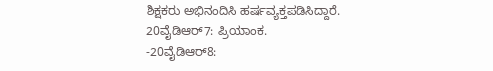ಶಿಕ್ಷಕರು ಅಭಿನಂದಿಸಿ ಹರ್ಷವ್ಯಕ್ತಪಡಿಸಿದ್ದಾರೆ.
20ವೈಡಿಆರ್7: ಪ್ರಿಯಾಂಕ.
-20ವೈಡಿಆರ್8: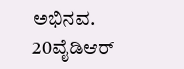ಅಭಿನವ.
20ವೈಡಿಆರ್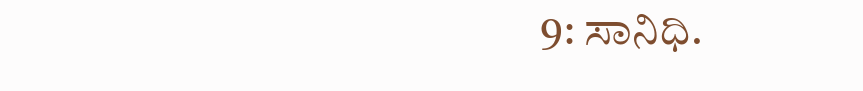9: ಸಾನಿಧಿ.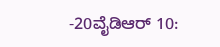-20ವೈಡಿಆರ್ 10: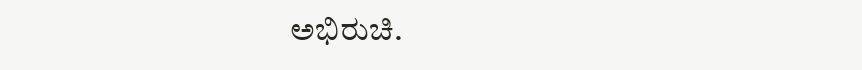ಅಭಿರುಚಿ.